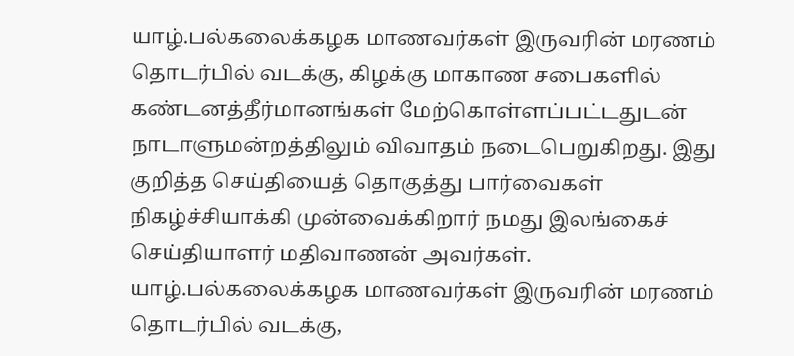யாழ்.பல்கலைக்கழக மாணவர்கள் இருவரின் மரணம் தொடர்பில் வடக்கு, கிழக்கு மாகாண சபைகளில் கண்டனத்தீர்மானங்கள் மேற்கொள்ளப்பட்டதுடன் நாடாளுமன்றத்திலும் விவாதம் நடைபெறுகிறது. இது குறித்த செய்தியைத் தொகுத்து பார்வைகள் நிகழ்ச்சியாக்கி முன்வைக்கிறார் நமது இலங்கைச் செய்தியாளர் மதிவாணன் அவர்கள்.
யாழ்.பல்கலைக்கழக மாணவர்கள் இருவரின் மரணம் தொடர்பில் வடக்கு,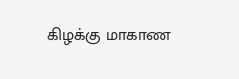கிழக்கு மாகாண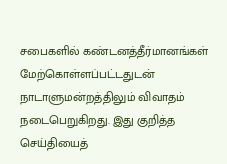சபைகளில் கண்டனத்தீர்மானங்கள் மேற்கொள்ளப்பட்டதுடன் நாடாளுமன்றத்திலும் விவாதம் நடைபெறுகிறது. இது குறித்த செய்தியைத்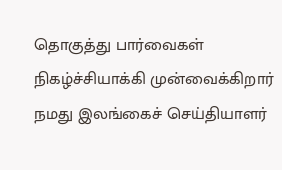தொகுத்து பார்வைகள் நிகழ்ச்சியாக்கி முன்வைக்கிறார் நமது இலங்கைச் செய்தியாளர்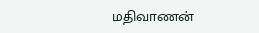மதிவாணன்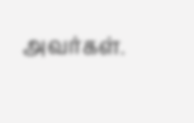அவர்கள்.